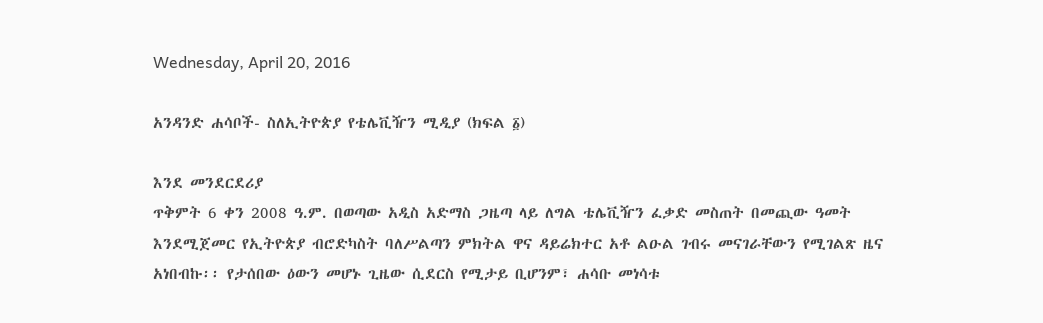Wednesday, April 20, 2016

አንዳንድ ሐሳቦች- ስለኢትዮጵያ የቴሌቪዥን ሚዲያ (ክፍል ፩)

እንደ መንደርደሪያ
ጥቅምት 6 ቀን 2008 ዓ.ም. በወጣው አዲስ አድማስ ጋዜጣ ላይ ለግል ቴሌቪዥን ፈቃድ መስጠት በመጪው ዓመት እንደሚጀመር የኢትዮጵያ ብሮድካስት ባለሥልጣን ምክትል ዋና ዳይሬክተር አቶ ልዑል ገብሩ መናገራቸውን የሚገልጽ ዜና አነበብኩ፡፡ የታሰበው ዕውን መሆኑ ጊዜው ሲደርስ የሚታይ ቢሆንም፣ ሐሳቡ መነሳቱ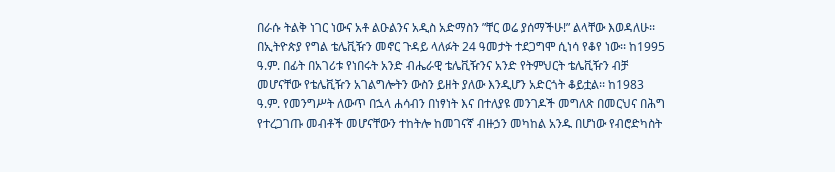በራሱ ትልቅ ነገር ነውና አቶ ልዑልንና አዲስ አድማስን ”ቸር ወሬ ያሰማችሁ!” ልላቸው እወዳለሁ፡፡
በኢትዮጵያ የግል ቴሌቪዥን መኖር ጉዳይ ላለፉት 24 ዓመታት ተደጋግሞ ሲነሳ የቆየ ነው፡፡ ከ1995 ዓ.ም. በፊት በአገሪቱ የነበሩት አንድ ብሔራዊ ቴሌቪዥንና አንድ የትምህርት ቴሌቪዥን ብቻ መሆናቸው የቴሌቪዥን አገልግሎትን ውስን ይዘት ያለው እንዲሆን አድርጎት ቆይቷል፡፡ ከ1983 ዓ.ም. የመንግሥት ለውጥ በኋላ ሐሳብን በነፃነት እና በተለያዩ መንገዶች መግለጽ በመርህና በሕግ የተረጋገጡ መብቶች መሆናቸውን ተከትሎ ከመገናኛ ብዙኃን መካከል አንዱ በሆነው የብሮድካስት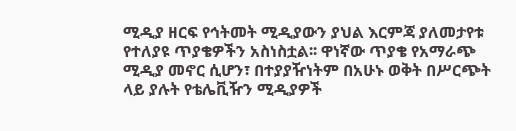ሚዲያ ዘርፍ የኅትመት ሚዲያውን ያህል እርምጃ ያለመታየቱ የተለያዩ ጥያቄዎችን አስነስቷል፡፡ ዋነኛው ጥያቄ የአማራጭ ሚዲያ መኖር ሲሆን፣ በተያያዥነትም በአሁኑ ወቅት በሥርጭት ላይ ያሉት የቴሌቪዥን ሚዲያዎች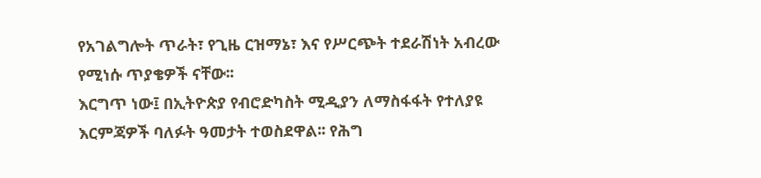የአገልግሎት ጥራት፣ የጊዜ ርዝማኔ፣ እና የሥርጭት ተደራሽነት አብረው የሚነሱ ጥያቄዎች ናቸው፡፡
እርግጥ ነው፤ በኢትዮጵያ የብሮድካስት ሚዲያን ለማስፋፋት የተለያዩ እርምጃዎች ባለፉት ዓመታት ተወስደዋል፡፡ የሕግ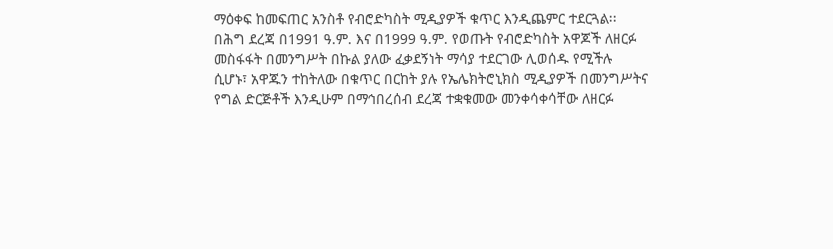ማዕቀፍ ከመፍጠር አንስቶ የብሮድካስት ሚዲያዎች ቁጥር እንዲጨምር ተደርጓል፡፡ በሕግ ደረጃ በ1991 ዓ.ም. እና በ1999 ዓ.ም. የወጡት የብሮድካስት አዋጆች ለዘርፉ መስፋፋት በመንግሥት በኩል ያለው ፈቃደኝነት ማሳያ ተደርገው ሊወሰዱ የሚችሉ ሲሆኑ፣ አዋጁን ተከትለው በቁጥር በርከት ያሉ የኤሌክትሮኒክስ ሚዲያዎች በመንግሥትና የግል ድርጅቶች እንዲሁም በማኅበረሰብ ደረጃ ተቋቁመው መንቀሳቀሳቸው ለዘርፉ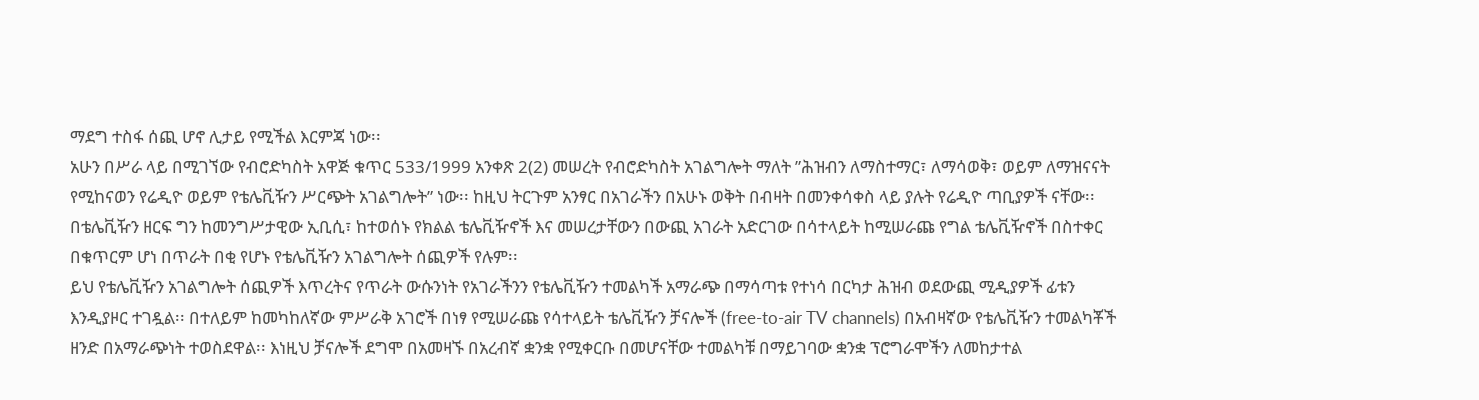ማደግ ተስፋ ሰጪ ሆኖ ሊታይ የሚችል እርምጃ ነው፡፡
አሁን በሥራ ላይ በሚገኘው የብሮድካስት አዋጅ ቁጥር 533/1999 አንቀጽ 2(2) መሠረት የብሮድካስት አገልግሎት ማለት ”ሕዝብን ለማስተማር፣ ለማሳወቅ፣ ወይም ለማዝናናት የሚከናወን የሬዲዮ ወይም የቴሌቪዥን ሥርጭት አገልግሎት” ነው፡፡ ከዚህ ትርጉም አንፃር በአገራችን በአሁኑ ወቅት በብዛት በመንቀሳቀስ ላይ ያሉት የሬዲዮ ጣቢያዎች ናቸው፡፡ በቴሌቪዥን ዘርፍ ግን ከመንግሥታዊው ኢቢሲ፣ ከተወሰኑ የክልል ቴሌቪዥኖች እና መሠረታቸውን በውጪ አገራት አድርገው በሳተላይት ከሚሠራጩ የግል ቴሌቪዥኖች በስተቀር በቁጥርም ሆነ በጥራት በቂ የሆኑ የቴሌቪዥን አገልግሎት ሰጪዎች የሉም፡፡
ይህ የቴሌቪዥን አገልግሎት ሰጪዎች እጥረትና የጥራት ውሱንነት የአገራችንን የቴሌቪዥን ተመልካች አማራጭ በማሳጣቱ የተነሳ በርካታ ሕዝብ ወደውጪ ሚዲያዎች ፊቱን እንዲያዞር ተገዷል፡፡ በተለይም ከመካከለኛው ምሥራቅ አገሮች በነፃ የሚሠራጩ የሳተላይት ቴሌቪዥን ቻናሎች (free-to-air TV channels) በአብዛኛው የቴሌቪዥን ተመልካቾች ዘንድ በአማራጭነት ተወስደዋል፡፡ እነዚህ ቻናሎች ደግሞ በአመዛኙ በአረብኛ ቋንቋ የሚቀርቡ በመሆናቸው ተመልካቹ በማይገባው ቋንቋ ፕሮግራሞችን ለመከታተል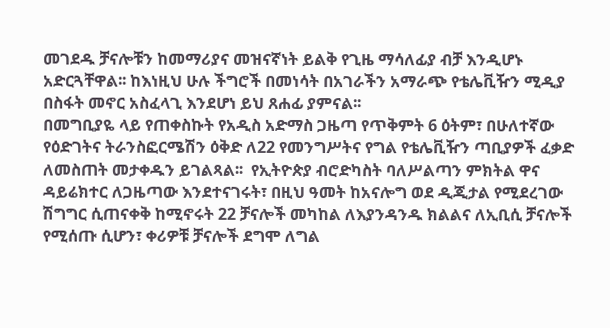መገደዱ ቻናሎቹን ከመማሪያና መዝናኛነት ይልቅ የጊዜ ማሳለፊያ ብቻ እንዲሆኑ አድርጓቸዋል፡፡ ከእነዚህ ሁሉ ችግሮች በመነሳት በአገራችን አማራጭ የቴሌቪዥን ሚዲያ በስፋት መኖር አስፈላጊ እንደሆነ ይህ ጸሐፊ ያምናል፡፡
በመግቢያዬ ላይ የጠቀስኩት የአዲስ አድማስ ጋዜጣ የጥቅምት 6 ዕትም፣ በሁለተኛው የዕድገትና ትራንስፎርሜሽን ዕቅድ ለ22 የመንግሥትና የግል የቴሌቪዥን ጣቢያዎች ፈቃድ ለመስጠት መታቀዱን ይገልጻል፡፡  የኢትዮጵያ ብሮድካስት ባለሥልጣን ምክትል ዋና ዳይሬክተር ለጋዜጣው እንደተናገሩት፣ በዚህ ዓመት ከአናሎግ ወደ ዲጂታል የሚደረገው ሽግግር ሲጠናቀቅ ከሚኖሩት 22 ቻናሎች መካከል ለእያንዳንዱ ክልልና ለኢቢሲ ቻናሎች የሚሰጡ ሲሆን፣ ቀሪዎቹ ቻናሎች ደግሞ ለግል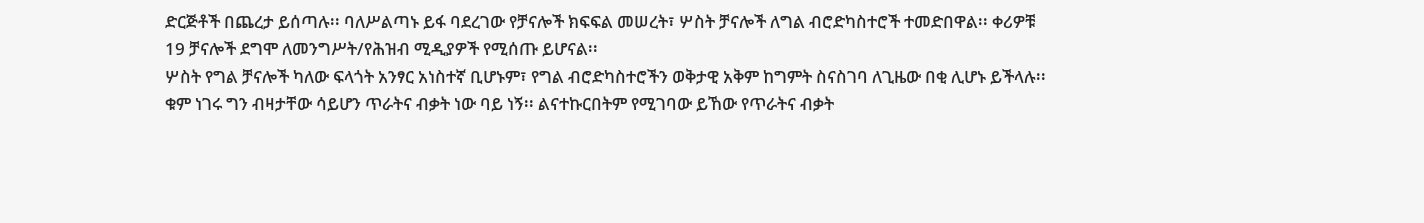ድርጅቶች በጨረታ ይሰጣሉ፡፡ ባለሥልጣኑ ይፋ ባደረገው የቻናሎች ክፍፍል መሠረት፣ ሦስት ቻናሎች ለግል ብሮድካስተሮች ተመድበዋል፡፡ ቀሪዎቹ 19 ቻናሎች ደግሞ ለመንግሥት/የሕዝብ ሚዲያዎች የሚሰጡ ይሆናል፡፡
ሦስት የግል ቻናሎች ካለው ፍላጎት አንፃር አነስተኛ ቢሆኑም፣ የግል ብሮድካስተሮችን ወቅታዊ አቅም ከግምት ስናስገባ ለጊዜው በቂ ሊሆኑ ይችላሉ፡፡ ቁም ነገሩ ግን ብዛታቸው ሳይሆን ጥራትና ብቃት ነው ባይ ነኝ፡፡ ልናተኩርበትም የሚገባው ይኸው የጥራትና ብቃት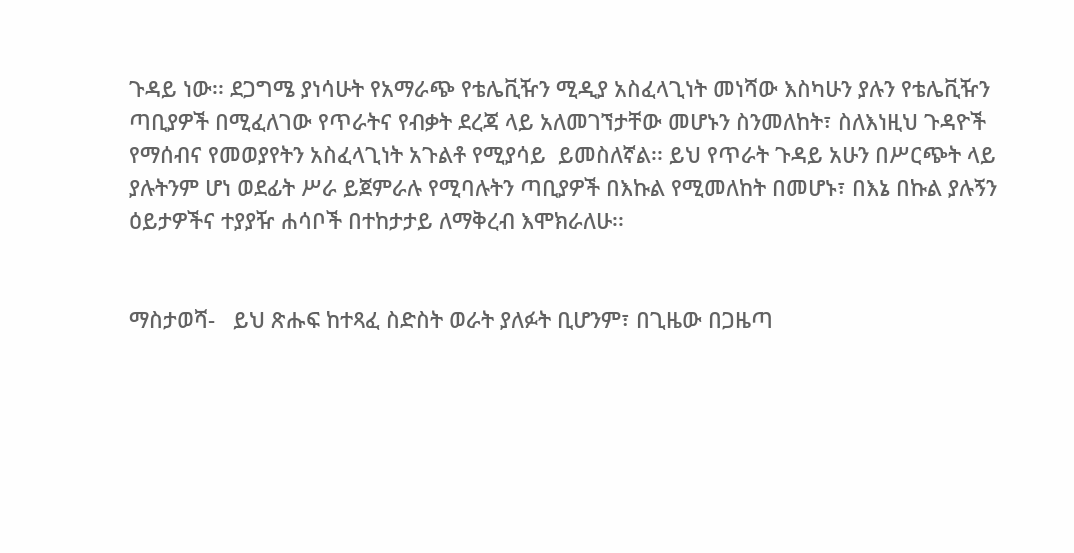ጉዳይ ነው፡፡ ደጋግሜ ያነሳሁት የአማራጭ የቴሌቪዥን ሚዲያ አስፈላጊነት መነሻው እስካሁን ያሉን የቴሌቪዥን ጣቢያዎች በሚፈለገው የጥራትና የብቃት ደረጃ ላይ አለመገኘታቸው መሆኑን ስንመለከት፣ ስለእነዚህ ጉዳዮች የማሰብና የመወያየትን አስፈላጊነት አጉልቶ የሚያሳይ  ይመስለኛል፡፡ ይህ የጥራት ጉዳይ አሁን በሥርጭት ላይ ያሉትንም ሆነ ወደፊት ሥራ ይጀምራሉ የሚባሉትን ጣቢያዎች በእኩል የሚመለከት በመሆኑ፣ በእኔ በኩል ያሉኝን ዕይታዎችና ተያያዥ ሐሳቦች በተከታታይ ለማቅረብ እሞክራለሁ፡፡


ማስታወሻ-   ይህ ጽሑፍ ከተጻፈ ስድስት ወራት ያለፉት ቢሆንም፣ በጊዜው በጋዜጣ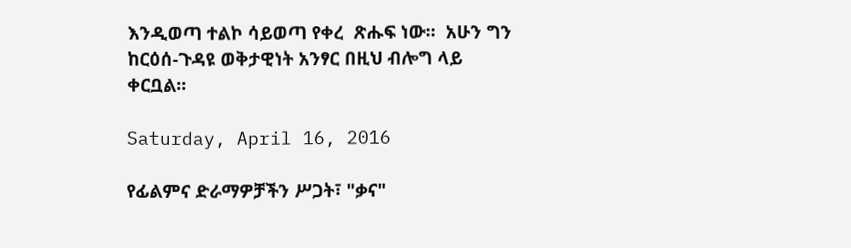እንዲወጣ ተልኮ ሳይወጣ የቀረ  ጽሑፍ ነው፡፡  አሁን ግን ከርዕሰ-ጉዳዩ ወቅታዊነት አንፃር በዚህ ብሎግ ላይ ቀርቧል፡፡

Saturday, April 16, 2016

የፊልምና ድራማዎቻችን ሥጋት፣ "ቃና"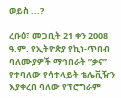ወይስ ...?

ረቡዕ፣ መጋቢት 21 ቀን 2008 ዓ.ም. የኢትዮጵያ የኪነ-ጥበብ ባለሙያዎች ማኅበራት ”ቃና” የተባለው የሳተላይት ቴሌቪዥን እያቀረበ ባለው የፕሮግራም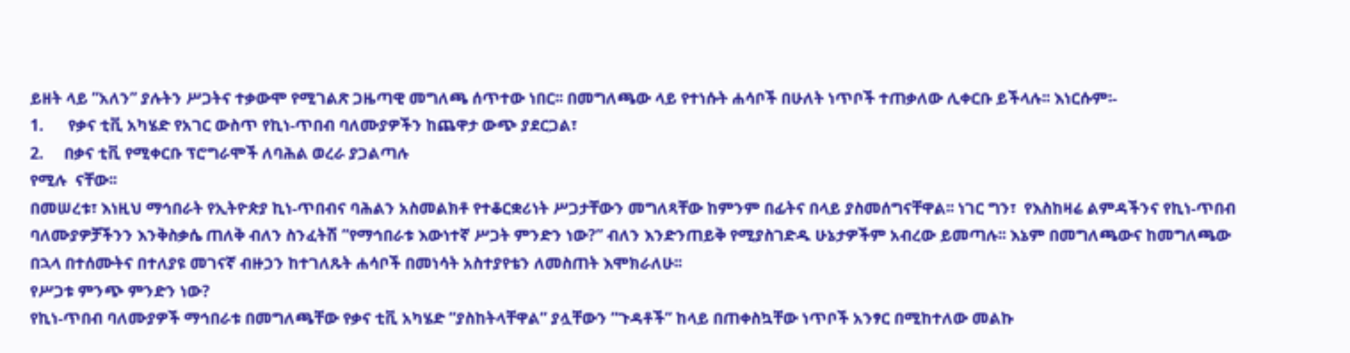ይዘት ላይ ”አለን” ያሉትን ሥጋትና ተቃውሞ የሚገልጽ ጋዜጣዊ መግለጫ ሰጥተው ነበር፡፡ በመግለጫው ላይ የተነሱት ሐሳቦች በሁለት ነጥቦች ተጠቃለው ሊቀርቡ ይችላሉ፡፡ እነርሱም፡-
1.      የቃና ቲቪ አካሄድ የአገር ውስጥ የኪነ-ጥበብ ባለሙያዎችን ከጨዋታ ውጭ ያደርጋል፣
2.     በቃና ቲቪ የሚቀርቡ ፕሮግራሞች ለባሕል ወረራ ያጋልጣሉ
የሚሉ  ናቸው፡፡
በመሠረቱ፣ እነዚህ ማኅበራት የኢትዮጵያ ኪነ-ጥበብና ባሕልን አስመልክቶ የተቆርቋሪነት ሥጋታቸውን መግለጻቸው ከምንም በፊትና በላይ ያስመሰግናቸዋል፡፡ ነገር ግን፣  የእስከዛሬ ልምዳችንና የኪነ-ጥበብ ባለሙያዎቻችንን እንቅስቃሴ ጠለቅ ብለን ስንፈትሽ ”የማኅበራቱ እውነተኛ ሥጋት ምንድን ነው?” ብለን እንድንጠይቅ የሚያስገድዱ ሁኔታዎችም አብረው ይመጣሉ፡፡ እኔም በመግለጫውና ከመግለጫው በኋላ በተሰሙትና በተለያዩ መገናኛ ብዙኃን ከተገለጹት ሐሳቦች በመነሳት አስተያየቴን ለመስጠት እሞክራለሁ፡፡
የሥጋቱ ምንጭ ምንድን ነው?
የኪነ-ጥበብ ባለሙያዎች ማኅበራቱ በመግለጫቸው የቃና ቲቪ አካሄድ ”ያስከትላቸዋል” ያሏቸውን ”ጉዳቶች” ከላይ በጠቀስኳቸው ነጥቦች አንፃር በሚከተለው መልኩ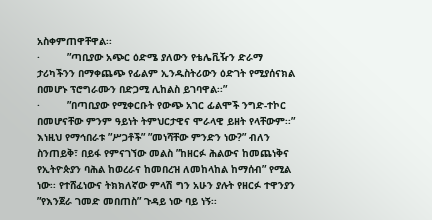አስቀምጠዋቸዋል፡፡
·         ”ጣቢያው አጭር ዕድሜ ያለውን የቴሌቪዥን ድራማ ታሪካችንን በማቀጨጭ የፊልም ኢንዱስትሪውን ዕድገት የሚያሰናክል በመሆኑ ፕሮግራሙን በድጋሚ ሊከልስ ይገባዋል፡፡”
·         ”በጣቢያው የሚቀርቡት የውጭ አገር ፊልሞች ንግድ-ተኮር በመሆናቸው ምንም ዓይነት ትምህርታዊና ሞራላዊ ይዘት የላቸውም፡፡”
እነዚህ የማኅበራቱ ”ሥጋቶች” ”መነሻቸው ምንድን ነው?” ብለን ስንጠይቅ፣ በይፋ የምናገኘው መልስ ”ከዘርፉ ሕልውና ከመጨነቅና የኢትዮጵያን ባሕል ከወረራና ከመበረዝ ለመከላከል ከማሰብ” የሚል ነው፡፡ የተሸፈነውና ትክክለኛው ምላሽ ግን አሁን ያሉት የዘርፉ ተዋንያን ”የእንጀራ ገመድ መበጠስ” ጉዳይ ነው ባይ ነኝ፡፡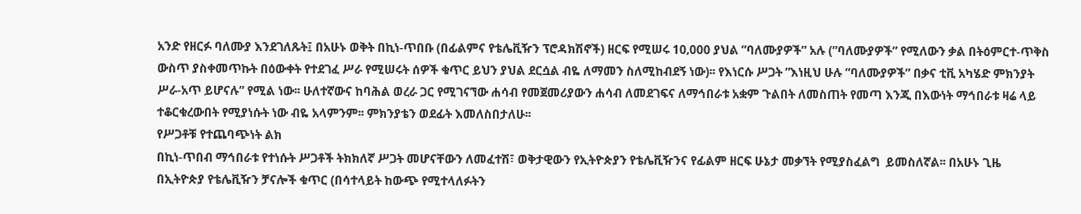አንድ የዘርፉ ባለሙያ እንደገለጹት፤ በአሁኑ ወቅት በኪነ-ጥበቡ (በፊልምና የቴሌቪዥን ፕሮዳክሽኖች) ዘርፍ የሚሠሩ 10‚000 ያህል ”ባለሙያዎች” አሉ (”ባለሙያዎች” የሚለውን ቃል በትዕምርተ-ጥቅስ ውስጥ ያስቀመጥኩት በዕውቀት የተደገፈ ሥራ የሚሠሩት ሰዎች ቁጥር ይህን ያህል ደርሷል ብዬ ለማመን ስለሚከብደኝ ነው)፡፡ የእነርሱ ሥጋት ”እነዚህ ሁሉ ”ባለሙያዎች” በቃና ቲቪ አካሄድ ምክንያት ሥራ-አጥ ይሆናሉ” የሚል ነው፡፡ ሁለተኛውና ከባሕል ወረራ ጋር የሚገናኘው ሐሳብ የመጀመሪያውን ሐሳብ ለመደገፍና ለማኅበራቱ አቋም ጉልበት ለመስጠት የመጣ እንጂ በእውነት ማኅበራቱ ዛሬ ላይ ተቆርቁረውበት የሚያነሱት ነው ብዬ አላምንም፡፡ ምክንያቴን ወደፊት እመለስበታለሁ፡፡
የሥጋቶቹ የተጨባጭነት ልክ
በኪነ-ጥበብ ማኅበራቱ የተነሱት ሥጋቶች ትክክለኛ ሥጋት መሆናቸውን ለመፈተሽ፣ ወቅታዊውን የኢትዮጵያን የቴሌቪዥንና የፊልም ዘርፍ ሁኔታ መቃኘት የሚያስፈልግ  ይመስለኛል፡፡ በአሁኑ ጊዜ በኢትዮጵያ የቴሌቪዥን ቻናሎች ቁጥር (በሳተላይት ከውጭ የሚተላለፉትን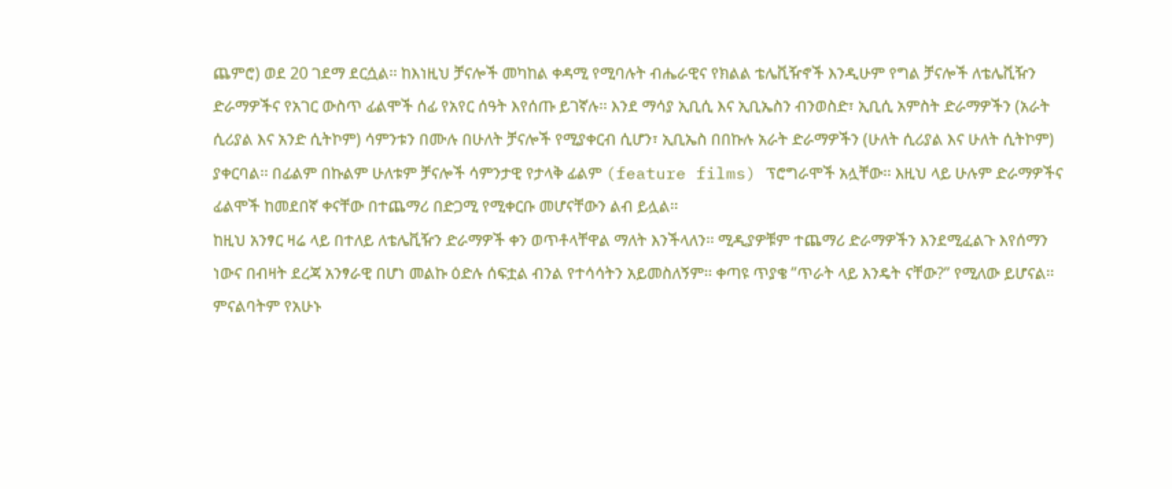ጨምሮ) ወደ 20 ገደማ ደርሷል፡፡ ከእነዚህ ቻናሎች መካከል ቀዳሚ የሚባሉት ብሔራዊና የክልል ቴሌቪዥኖች እንዲሁም የግል ቻናሎች ለቴሌቪዥን ድራማዎችና የአገር ውስጥ ፊልሞች ሰፊ የአየር ሰዓት እየሰጡ ይገኛሉ፡፡ እንደ ማሳያ ኢቢሲ እና ኢቢኤስን ብንወስድ፣ ኢቢሲ አምስት ድራማዎችን (አራት ሲሪያል እና አንድ ሲትኮም) ሳምንቱን በሙሉ በሁለት ቻናሎች የሚያቀርብ ሲሆን፣ ኢቢኤስ በበኩሉ አራት ድራማዎችን (ሁለት ሲሪያል እና ሁለት ሲትኮም) ያቀርባል፡፡ በፊልም በኩልም ሁለቱም ቻናሎች ሳምንታዊ የታላቅ ፊልም (feature films) ፕሮግራሞች አሏቸው፡፡ እዚህ ላይ ሁሉም ድራማዎችና ፊልሞች ከመደበኛ ቀናቸው በተጨማሪ በድጋሚ የሚቀርቡ መሆናቸውን ልብ ይሏል፡፡
ከዚህ አንፃር ዛሬ ላይ በተለይ ለቴሌቪዥን ድራማዎች ቀን ወጥቶላቸዋል ማለት እንችላለን፡፡ ሚዲያዎቹም ተጨማሪ ድራማዎችን እንደሚፈልጉ እየሰማን ነውና በብዛት ደረጃ አንፃራዊ በሆነ መልኩ ዕድሉ ሰፍቷል ብንል የተሳሳትን አይመስለኝም፡፡ ቀጣዩ ጥያቄ ”ጥራት ላይ እንዴት ናቸው?” የሚለው ይሆናል፡፡ ምናልባትም የአሁኑ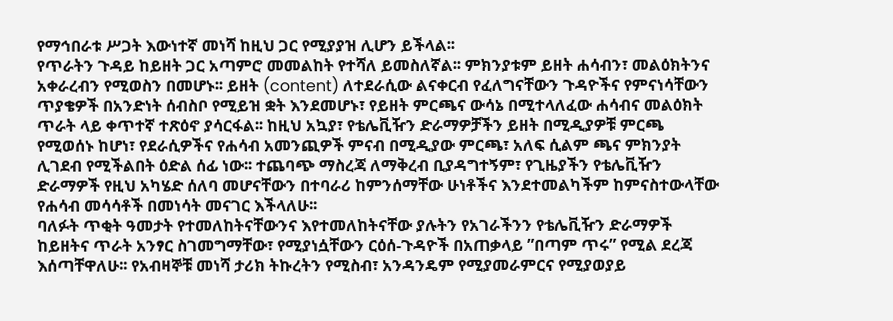የማኅበራቱ ሥጋት እውነተኛ መነሻ ከዚህ ጋር የሚያያዝ ሊሆን ይችላል፡፡
የጥራትን ጉዳይ ከይዘት ጋር አጣምሮ መመልከት የተሻለ ይመስለኛል፡፡ ምክንያቱም ይዘት ሐሳብን፣ መልዕክትንና አቀራረብን የሚወስን በመሆኑ፡፡ ይዘት (content) ለተደራሲው ልናቀርብ የፈለግናቸውን ጉዳዮችና የምናነሳቸውን ጥያቄዎች በአንድነት ሰብስቦ የሚይዝ ቋት እንደመሆኑ፣ የይዘት ምርጫና ውሳኔ በሚተላለፈው ሐሳብና መልዕክት ጥራት ላይ ቀጥተኛ ተጽዕኖ ያሳርፋል፡፡ ከዚህ አኳያ፣ የቴሌቪዥን ድራማዎቻችን ይዘት በሚዲያዎቹ ምርጫ የሚወሰኑ ከሆነ፣ የደራሲዎችና የሐሳብ አመንጪዎች ምናብ በሚዲያው ምርጫ፣ አለፍ ሲልም ጫና ምክንያት ሊገደብ የሚችልበት ዕድል ሰፊ ነው፡፡ ተጨባጭ ማስረጃ ለማቅረብ ቢያዳግተኝም፣ የጊዜያችን የቴሌቪዥን ድራማዎች የዚህ አካሄድ ሰለባ መሆናቸውን በተባራሪ ከምንሰማቸው ሁነቶችና እንደተመልካችም ከምናስተውላቸው የሐሳብ መሳሳቶች በመነሳት መናገር እችላለሁ፡፡
ባለፉት ጥቂት ዓመታት የተመለከትናቸውንና እየተመለከትናቸው ያሉትን የአገራችንን የቴሌቪዥን ድራማዎች ከይዘትና ጥራት አንፃር ስገመግማቸው፣ የሚያነሷቸውን ርዕሰ-ጉዳዮች በአጠቃላይ ”በጣም ጥሩ” የሚል ደረጃ እሰጣቸዋለሁ፡፡ የአብዛኞቹ መነሻ ታሪክ ትኩረትን የሚስብ፣ አንዳንዴም የሚያመራምርና የሚያወያይ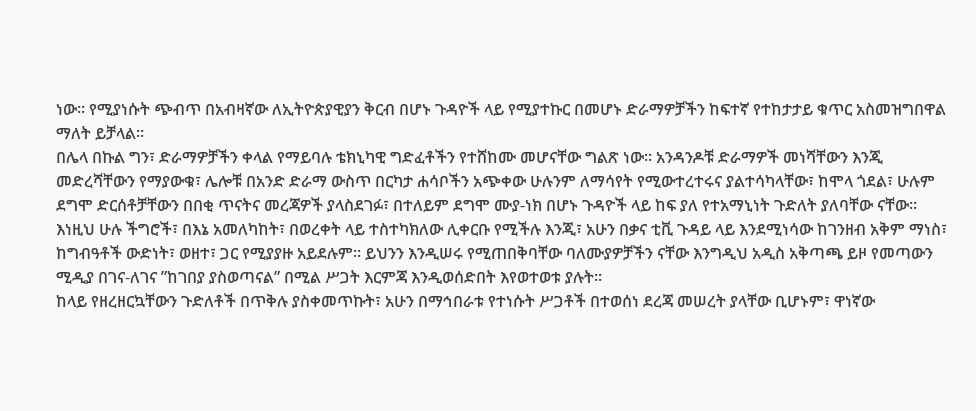ነው፡፡ የሚያነሱት ጭብጥ በአብዛኛው ለኢትዮጵያዊያን ቅርብ በሆኑ ጉዳዮች ላይ የሚያተኩር በመሆኑ ድራማዎቻችን ከፍተኛ የተከታታይ ቁጥር አስመዝግበዋል ማለት ይቻላል፡፡
በሌላ በኩል ግን፣ ድራማዎቻችን ቀላል የማይባሉ ቴክኒካዊ ግድፈቶችን የተሸከሙ መሆናቸው ግልጽ ነው፡፡ አንዳንዶቹ ድራማዎች መነሻቸውን እንጂ መድረሻቸውን የማያውቁ፣ ሌሎቹ በአንድ ድራማ ውስጥ በርካታ ሐሳቦችን አጭቀው ሁሉንም ለማሳየት የሚውተረተሩና ያልተሳካላቸው፣ ከሞላ ጎደል፣ ሁሉም ደግሞ ድርሰቶቻቸውን በበቂ ጥናትና መረጃዎች ያላስደገፉ፣ በተለይም ደግሞ ሙያ-ነክ በሆኑ ጉዳዮች ላይ ከፍ ያለ የተአማኒነት ጉድለት ያለባቸው ናቸው፡፡ እነዚህ ሁሉ ችግሮች፣ በእኔ አመለካከት፣ በወረቀት ላይ ተስተካክለው ሊቀርቡ የሚችሉ እንጂ፣ አሁን በቃና ቲቪ ጉዳይ ላይ እንደሚነሳው ከገንዘብ አቅም ማነስ፣ ከግብዓቶች ውድነት፣ ወዘተ፣ ጋር የሚያያዙ አይደሉም፡፡ ይህንን እንዲሠሩ የሚጠበቅባቸው ባለሙያዎቻችን ናቸው እንግዲህ አዲስ አቅጣጫ ይዞ የመጣውን ሚዲያ በገና-ለገና ”ከገበያ ያስወጣናል” በሚል ሥጋት እርምጃ እንዲወሰድበት እየወተወቱ ያሉት፡፡
ከላይ የዘረዘርኳቸውን ጉድለቶች በጥቅሉ ያስቀመጥኩት፣ አሁን በማኅበራቱ የተነሱት ሥጋቶች በተወሰነ ደረጃ መሠረት ያላቸው ቢሆኑም፣ ዋነኛው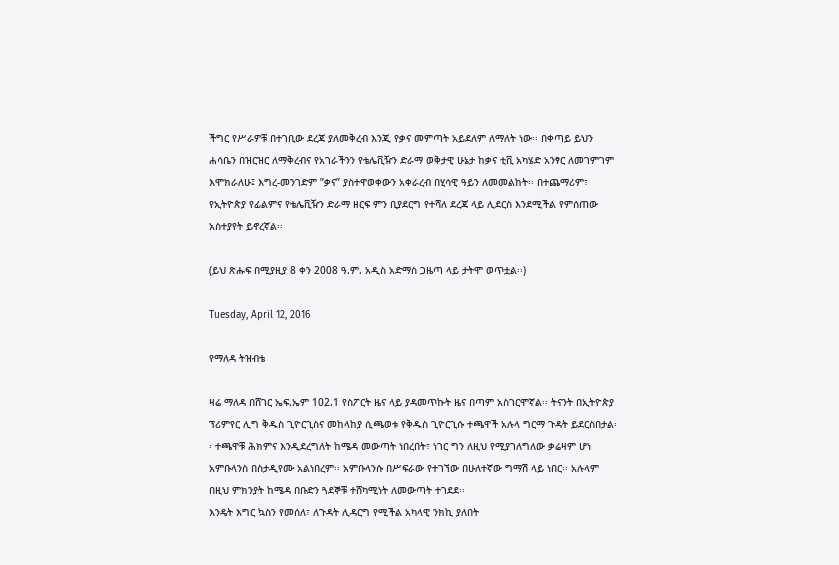ችግር የሥራዎቹ በተገቢው ደረጃ ያለመቅረብ እንጂ የቃና መምጣት አይደለም ለማለት ነው፡፡ በቀጣይ ይህን ሐሳቤን በዝርዝር ለማቅረብና የአገራችንን የቴሌቪዥን ድራማ ወቅታዊ ሁኔታ ከቃና ቲቪ አካሄድ አንፃር ለመገምገም እሞክራለሁ፤ እግረ-መንገድም ”ቃና” ያስተዋወቀውን አቀራረብ በሂሳዊ ዓይን ለመመልከት፡፡ በተጨማሪም፣ የኢትዮጵያ የፊልምና የቴሌቪዥን ድራማ ዘርፍ ምን ቢያደርግ የተሻለ ደረጃ ላይ ሊደርስ እንደሚችል የምሰጠው አስተያየት ይኖረኛል፡፡

(ይህ ጽሑፍ በሚያዚያ 8 ቀን 2008 ዓ.ም. አዲስ አድማስ ጋዜጣ ላይ ታትሞ ወጥቷል፡፡)

Tuesday, April 12, 2016

የማለዳ ትዝብቴ

ዛሬ ማለዳ በሸገር ኤፍ.ኤም 102.1 የስፖርት ዜና ላይ ያዳመጥኩት ዜና በጣም አስገርሞኛል፡፡ ትናንት በኢትዮጵያ ፕሪምየር ሊግ ቅዱስ ጊዮርጊስና መከላከያ ሲጫወቱ የቅዱስ ጊዮርጊሱ ተጫዋች አሉላ ግርማ ጉዳት ይደርስበታል፡፡ ተጫዋቹ ሕክምና እንዲደረግለት ከሜዳ መውጣት ነበረበት፣ ነገር ግን ለዚህ የሚያገለግለው ቃሬዛም ሆነ አምቡላንስ በስታዲየሙ አልነበረም፡፡ አምቡላንሱ በሥፍራው የተገኘው በሁለተኛው ግማሽ ላይ ነበር፡፡ አሉላም በዚህ ምክንያት ከሜዳ በቡድን ጓደኞቹ ተሸካሚነት ለመውጣት ተገደደ፡፡
እንዴት እግር ኳስን የመሰለ፣ ለጉዳት ሊዳርግ የሚችል አካላዊ ንክኪ ያለበት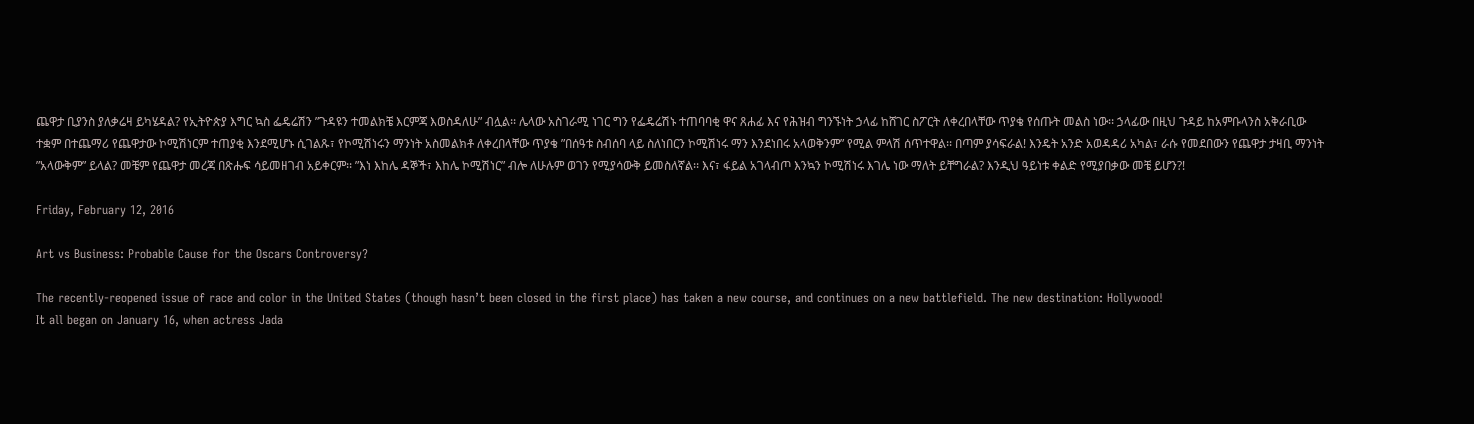ጨዋታ ቢያንስ ያለቃሬዛ ይካሄዳል? የኢትዮጵያ እግር ኳስ ፌዴሬሽን ”ጉዳዩን ተመልክቼ እርምጃ እወስዳለሁ” ብሏል፡፡ ሌላው አስገራሚ ነገር ግን የፌዴሬሽኑ ተጠባባቂ ዋና ጸሐፊ እና የሕዝብ ግንኙነት ኃላፊ ከሸገር ስፖርት ለቀረበላቸው ጥያቄ የሰጡት መልስ ነው፡፡ ኃላፊው በዚህ ጉዳይ ከአምቡላንስ አቅራቢው ተቋም በተጨማሪ የጨዋታው ኮሚሽነርም ተጠያቂ እንደሚሆኑ ሲገልጹ፣ የኮሚሽነሩን ማንነት አስመልክቶ ለቀረበላቸው ጥያቄ ”በሰዓቱ ስብሰባ ላይ ስለነበርን ኮሚሽነሩ ማን እንደነበሩ አላወቅንም” የሚል ምላሽ ሰጥተዋል፡፡ በጣም ያሳፍራል! እንዴት አንድ አወዳዳሪ አካል፣ ራሱ የመደበውን የጨዋታ ታዛቢ ማንነት ”አላውቅም” ይላል? መቼም የጨዋታ መረጃ በጽሑፍ ሳይመዘገብ አይቀርም፡፡ ”እነ እከሌ ዳኞች፣ እከሌ ኮሚሽነር” ብሎ ለሁሉም ወገን የሚያሳውቅ ይመስለኛል፡፡ እና፣ ፋይል አገላብጦ እንኳን ኮሚሽነሩ እገሌ ነው ማለት ይቸግራል? እንዲህ ዓይነቱ ቀልድ የሚያበቃው መቼ ይሆን?!

Friday, February 12, 2016

Art vs Business: Probable Cause for the Oscars Controversy?

The recently-reopened issue of race and color in the United States (though hasn’t been closed in the first place) has taken a new course, and continues on a new battlefield. The new destination: Hollywood!
It all began on January 16, when actress Jada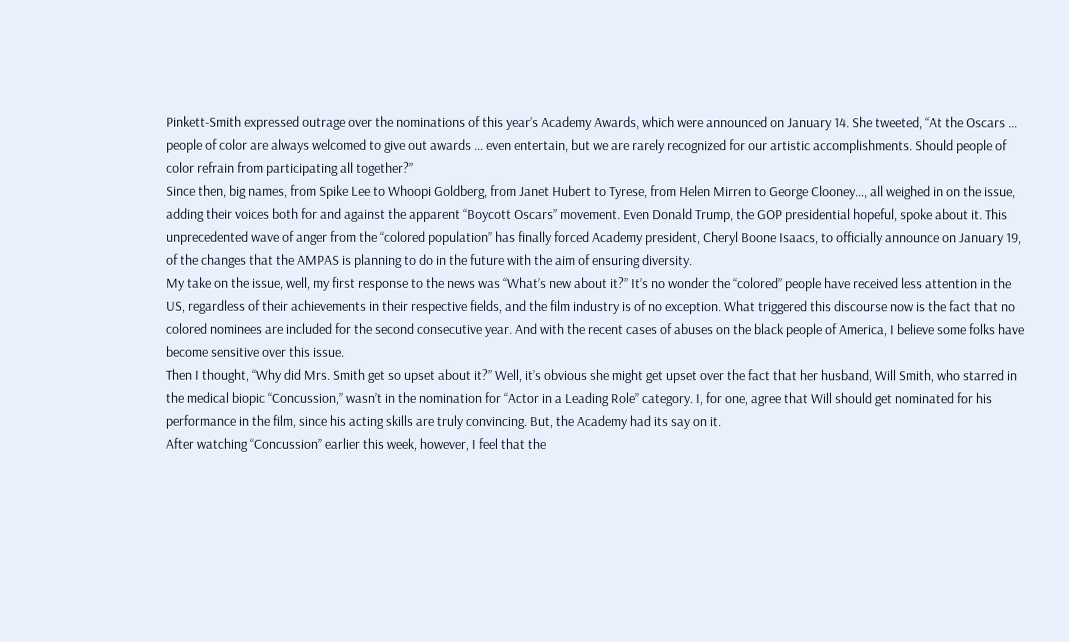Pinkett-Smith expressed outrage over the nominations of this year’s Academy Awards, which were announced on January 14. She tweeted, “At the Oscars … people of color are always welcomed to give out awards … even entertain, but we are rarely recognized for our artistic accomplishments. Should people of color refrain from participating all together?”
Since then, big names, from Spike Lee to Whoopi Goldberg, from Janet Hubert to Tyrese, from Helen Mirren to George Clooney…, all weighed in on the issue, adding their voices both for and against the apparent “Boycott Oscars” movement. Even Donald Trump, the GOP presidential hopeful, spoke about it. This unprecedented wave of anger from the “colored population” has finally forced Academy president, Cheryl Boone Isaacs, to officially announce on January 19, of the changes that the AMPAS is planning to do in the future with the aim of ensuring diversity.
My take on the issue, well, my first response to the news was “What’s new about it?” It’s no wonder the “colored” people have received less attention in the US, regardless of their achievements in their respective fields, and the film industry is of no exception. What triggered this discourse now is the fact that no colored nominees are included for the second consecutive year. And with the recent cases of abuses on the black people of America, I believe some folks have become sensitive over this issue.
Then I thought, “Why did Mrs. Smith get so upset about it?” Well, it’s obvious she might get upset over the fact that her husband, Will Smith, who starred in the medical biopic “Concussion,” wasn’t in the nomination for “Actor in a Leading Role” category. I, for one, agree that Will should get nominated for his performance in the film, since his acting skills are truly convincing. But, the Academy had its say on it.
After watching “Concussion” earlier this week, however, I feel that the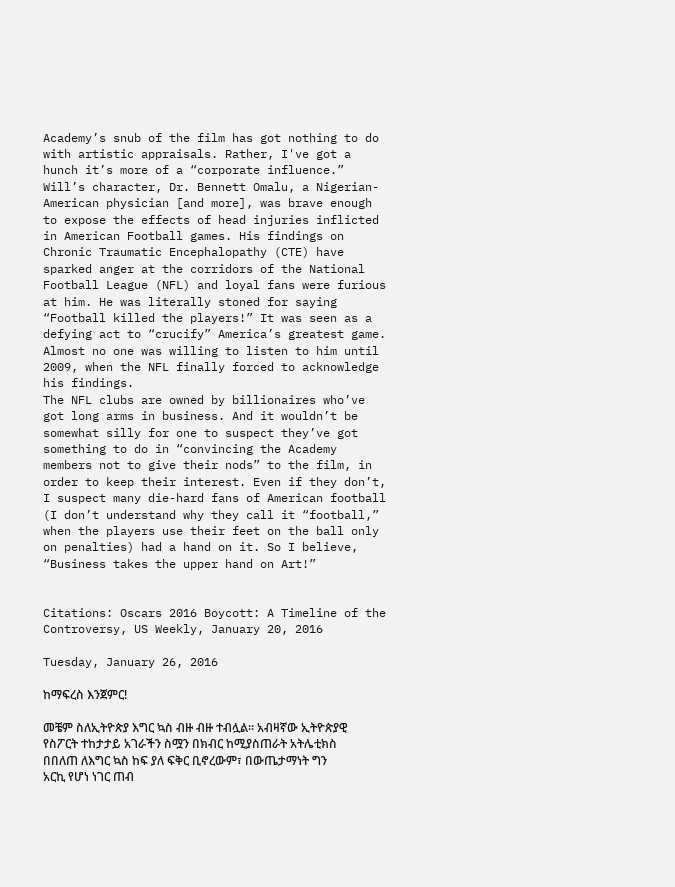Academy’s snub of the film has got nothing to do with artistic appraisals. Rather, I've got a hunch it’s more of a “corporate influence.” Will’s character, Dr. Bennett Omalu, a Nigerian-American physician [and more], was brave enough to expose the effects of head injuries inflicted in American Football games. His findings on Chronic Traumatic Encephalopathy (CTE) have sparked anger at the corridors of the National Football League (NFL) and loyal fans were furious at him. He was literally stoned for saying “Football killed the players!” It was seen as a defying act to “crucify” America’s greatest game. Almost no one was willing to listen to him until 2009, when the NFL finally forced to acknowledge his findings.
The NFL clubs are owned by billionaires who’ve got long arms in business. And it wouldn’t be somewhat silly for one to suspect they’ve got something to do in “convincing the Academy members not to give their nods” to the film, in order to keep their interest. Even if they don’t, I suspect many die-hard fans of American football (I don’t understand why they call it “football,” when the players use their feet on the ball only on penalties) had a hand on it. So I believe, “Business takes the upper hand on Art!”


Citations: Oscars 2016 Boycott: A Timeline of the Controversy, US Weekly, January 20, 2016

Tuesday, January 26, 2016

ከማፍረስ እንጀምር!

መቼም ስለኢትዮጵያ እግር ኳስ ብዙ ብዙ ተብሏል፡፡ አብዛኛው ኢትዮጵያዊ የስፖርት ተከታታይ አገራችን ስሟን በክብር ከሚያስጠራት አትሌቲክስ በበለጠ ለእግር ኳስ ከፍ ያለ ፍቅር ቢኖረውም፣ በውጤታማነት ግን አርኪ የሆነ ነገር ጠብ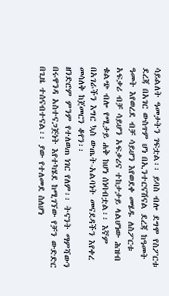ሳይልለት ዓመታትን ገፍቷል፡፡ ይባስ ብሎ ደግሞ የስፖርቱ ደረጃ በአገር ውስጥም ሆነ በኢንተርናሽናል ደረጃ ከዓመት ዓመት እየወረደ ብቻ ሳይሆን እየወደቀ መሄዱ ለስፖርቱ አፍቃሪ ብቻ ሳይሆን አፍቃሪና ተከታታይ ላልሆነው ሕዝብ ቁልጭ ብሎ የሚታይ ሐቅ ከሆነ ሰነባብቷል፡፡ እኛም በአገራችን እግር ኳስ ውጤት-አልባነት መናደዳችን እየቀረ መሳለቅ ከጀመርን ቆየን፡፡
ዘንድሮም ምንም የተለወጠ ነገር የለም፡፡ ትናንት ማምሻውን በሩዋንዳ አስተናጋጅነት እየተካሄደ ከሚገኘው የቻን ውድድር በጊዜ ተሰናብተናል፡፡ ያው የተለመደ ስለሆነ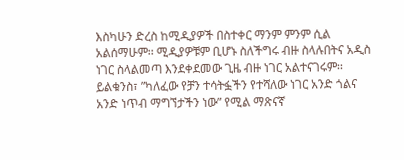እስካሁን ድረስ ከሚዲያዎች በስተቀር ማንም ምንም ሲል አልሰማሁም፡፡ ሚዲያዎቹም ቢሆኑ ስለችግሩ ብዙ ስላሉበትና አዲስ ነገር ስላልመጣ እንደቀደመው ጊዜ ብዙ ነገር አልተናገሩም፡፡ ይልቁንስ፣ ”ካለፈው የቻን ተሳትፏችን የተሻለው ነገር አንድ ጎልና አንድ ነጥብ ማግኘታችን ነው” የሚል ማጽናኛ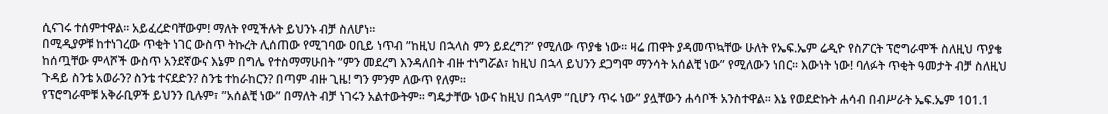ሲናገሩ ተሰምተዋል፡፡ አይፈረድባቸውም! ማለት የሚችሉት ይህንኑ ብቻ ስለሆነ፡፡
በሚዲያዎቹ ከተነገረው ጥቂት ነገር ውስጥ ትኩረት ሊሰጠው የሚገባው ዐቢይ ነጥብ ”ከዚህ በኋላስ ምን ይደረግ?” የሚለው ጥያቄ ነው፡፡ ዛሬ ጠዋት ያዳመጥኳቸው ሁለት የኤፍ.ኤም ሬዲዮ የስፖርት ፕሮግራሞች ስለዚህ ጥያቄ ከሰጧቸው ምላሾች ውስጥ አንደኛውና እኔም በግሌ የተስማማሁበት ”ምን መደረግ እንዳለበት ብዙ ተነግሯል፣ ከዚህ በኋላ ይህንን ደጋግሞ ማንሳት አሰልቺ ነው” የሚለውን ነበር፡፡ እውነት ነው! ባለፉት ጥቂት ዓመታት ብቻ ስለዚህ ጉዳይ ስንቴ አወራን? ስንቴ ተናደድን? ስንቴ ተከራከርን? በጣም ብዙ ጊዜ! ግን ምንም ለውጥ የለም፡፡
የፕሮግራሞቹ አቅራቢዎች ይህንን ቢሉም፣ ”አሰልቺ ነው” በማለት ብቻ ነገሩን አልተውትም፡፡ ግዴታቸው ነውና ከዚህ በኋላም ”ቢሆን ጥሩ ነው” ያሏቸውን ሐሳቦች አንስተዋል፡፡ እኔ የወደድኩት ሐሳብ በብሥራት ኤፍ.ኤም 101.1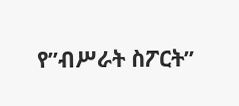የ”ብሥራት ስፖርት”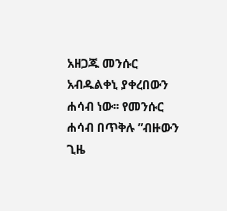አዘጋጁ መንሱር አብዱልቀኒ ያቀረበውን ሐሳብ ነው፡፡ የመንሱር ሐሳብ በጥቅሉ ”ብዙውን ጊዜ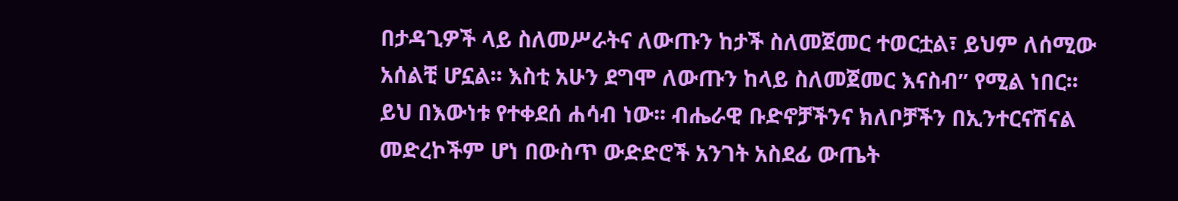በታዳጊዎች ላይ ስለመሥራትና ለውጡን ከታች ስለመጀመር ተወርቷል፣ ይህም ለሰሚው አሰልቺ ሆኗል፡፡ እስቲ አሁን ደግሞ ለውጡን ከላይ ስለመጀመር እናስብ” የሚል ነበር፡፡
ይህ በእውነቱ የተቀደሰ ሐሳብ ነው፡፡ ብሔራዊ ቡድኖቻችንና ክለቦቻችን በኢንተርናሽናል መድረኮችም ሆነ በውስጥ ውድድሮች አንገት አስደፊ ውጤት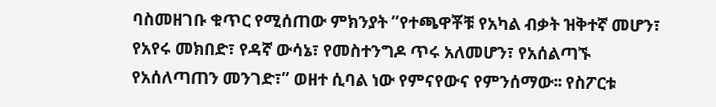ባስመዘገቡ ቁጥር የሚሰጠው ምክንያት ”የተጫዋቾቹ የአካል ብቃት ዝቅተኛ መሆን፣ የአየሩ መክበድ፣ የዳኛ ውሳኔ፣ የመስተንግዶ ጥሩ አለመሆን፣ የአሰልጣኙ የአሰለጣጠን መንገድ፣” ወዘተ ሲባል ነው የምናየውና የምንሰማው፡፡ የስፖርቱ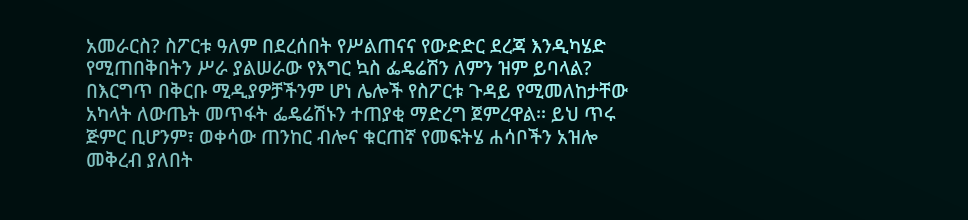አመራርስ? ስፖርቱ ዓለም በደረሰበት የሥልጠናና የውድድር ደረጃ እንዲካሄድ የሚጠበቅበትን ሥራ ያልሠራው የእግር ኳስ ፌዴሬሽን ለምን ዝም ይባላል?
በእርግጥ በቅርቡ ሚዲያዎቻችንም ሆነ ሌሎች የስፖርቱ ጉዳይ የሚመለከታቸው አካላት ለውጤት መጥፋት ፌዴሬሽኑን ተጠያቂ ማድረግ ጀምረዋል፡፡ ይህ ጥሩ ጅምር ቢሆንም፣ ወቀሳው ጠንከር ብሎና ቁርጠኛ የመፍትሄ ሐሳቦችን አዝሎ መቅረብ ያለበት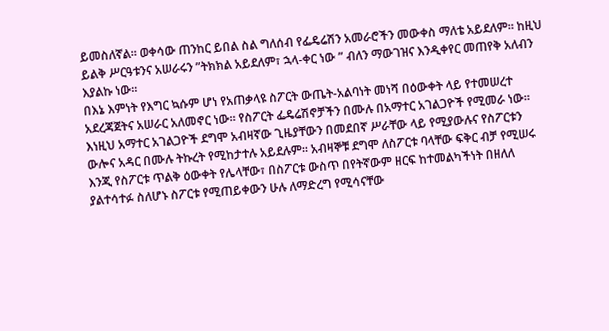ይመስለኛል፡፡ ወቀሳው ጠንከር ይበል ስል ግለሰብ የፌዴሬሽን አመራሮችን መውቀስ ማለቴ አይደለም፡፡ ከዚህ ይልቅ ሥርዓቱንና አሠራሩን ”ትክክል አይደለም፣ ኋላ-ቀር ነው ” ብለን ማውገዝና እንዲቀየር መጠየቅ አለብን እያልኩ ነው፡፡
በእኔ እምነት የእግር ኳሱም ሆነ የአጠቃላዩ ስፖርት ውጤት-አልባነት መነሻ በዕውቀት ላይ የተመሠረተ አደረጃጀትና አሠራር አለመኖር ነው፡፡ የስፖርት ፌዴሬሽኖቻችን በሙሉ በአማተር አገልጋዮች የሚመራ ነው፡፡ እነዚህ አማተር አገልጋዮች ደግሞ አብዛኛው ጊዜያቸውን በመደበኛ ሥራቸው ላይ የሚያውሉና የስፖርቱን ውሎና አዳር በሙሉ ትኩረት የሚከታተሉ አይደሉም፡፡ አብዛኞቹ ደግሞ ለስፖርቱ ባላቸው ፍቅር ብቻ የሚሠሩ እንጂ የስፖርቱ ጥልቅ ዕውቀት የሌላቸው፣ በስፖርቱ ውስጥ በየትኛውም ዘርፍ ከተመልካችነት በዘለለ ያልተሳተፉ ስለሆኑ ስፖርቱ የሚጠይቀውን ሁሉ ለማድረግ የሚሳናቸው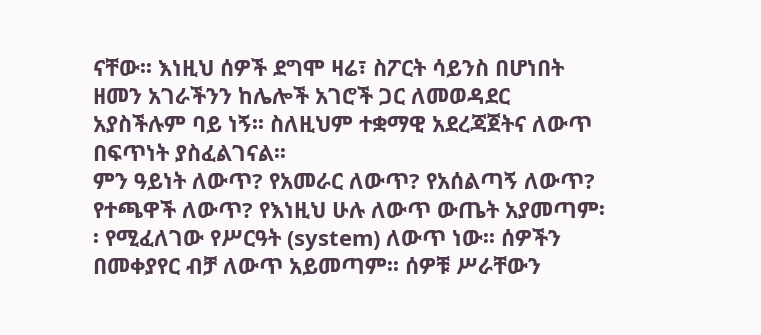ናቸው፡፡ እነዚህ ሰዎች ደግሞ ዛሬ፣ ስፖርት ሳይንስ በሆነበት ዘመን አገራችንን ከሌሎች አገሮች ጋር ለመወዳደር አያስችሉም ባይ ነኝ፡፡ ስለዚህም ተቋማዊ አደረጃጀትና ለውጥ በፍጥነት ያስፈልገናል፡፡
ምን ዓይነት ለውጥ? የአመራር ለውጥ? የአሰልጣኝ ለውጥ? የተጫዋች ለውጥ? የእነዚህ ሁሉ ለውጥ ውጤት አያመጣም፡፡ የሚፈለገው የሥርዓት (system) ለውጥ ነው፡፡ ሰዎችን በመቀያየር ብቻ ለውጥ አይመጣም፡፡ ሰዎቹ ሥራቸውን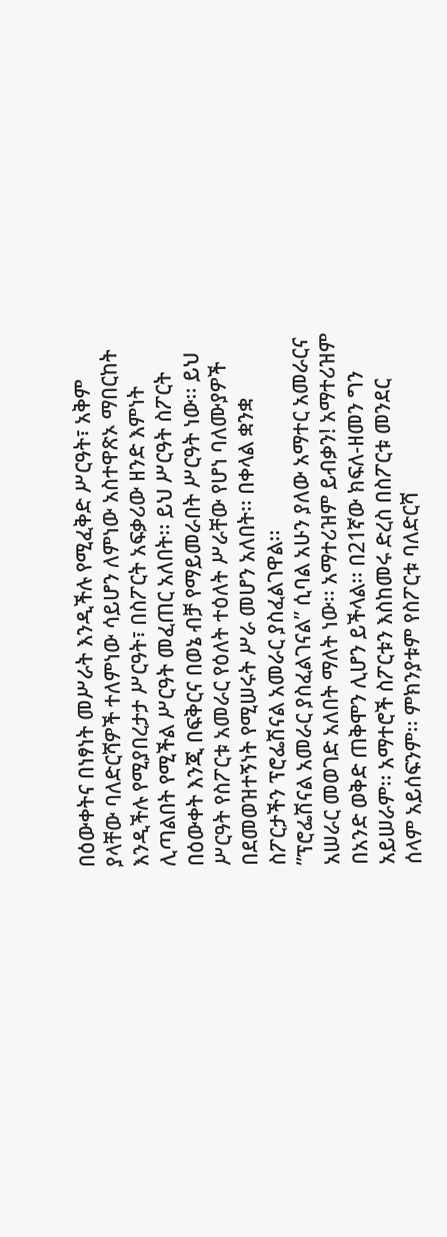በዕውቀትና በነፃነት መሥራት እንዲችሉ የሚፈቅድ ሥርዓት፣ አቅም ያላቸው ባለድርሻዎች ተለምነው ሳይሆን ለምነው አስተዋጽኦ ማበርከት እንዲችሉ የሚያበረታታ ሥርዓት፣ በስፖርት አፍቃሪው ዘንድ እምነት ሊጣልበት የሚችል ሥርዓት መፈጠር አለበት፡፡ ይህ ሥርዓት ስፖርት በዕውቀት እንጂ በፍቅርና በወኔ ብቻ የማይመራበት ሥርዓት ነው፡፡ ይህ ሥርዓት የስፖርቱ አመራር የዕለት ተዕለት ሥራቸው የሆነ ባለሙያዎች በደመወዝተኝነት የሚሠሩት ሥራ መሆን አለበት፡፡ በቀላል ቋንቋ ስፖርታችን ፕሮፌሽናል አመራር ያስፈልገዋል፡፡
”ፕሮፌሽናል አመራር ያስፈልገናል” ሲባል አሁን ያለው አማተር አመራርና አሠራር መወገድ አለበት ማለት ነው፡፡ አማተሪዝም ይብቃን! አማተሪዝም በአንድ ወቅድ ጠቅሞን ሊሆን ይችላል፡፡ በ21ኛው ክፍለ-ዘመን ግን አይሠራም፡፡ አማተሮች ስፖርቱን እስከመሩ ድረስ በስፖርቱ መንደር ሰላም አይሰፍንም፡፡ ምክንያቱም የስፖርቱ ባለድርሻ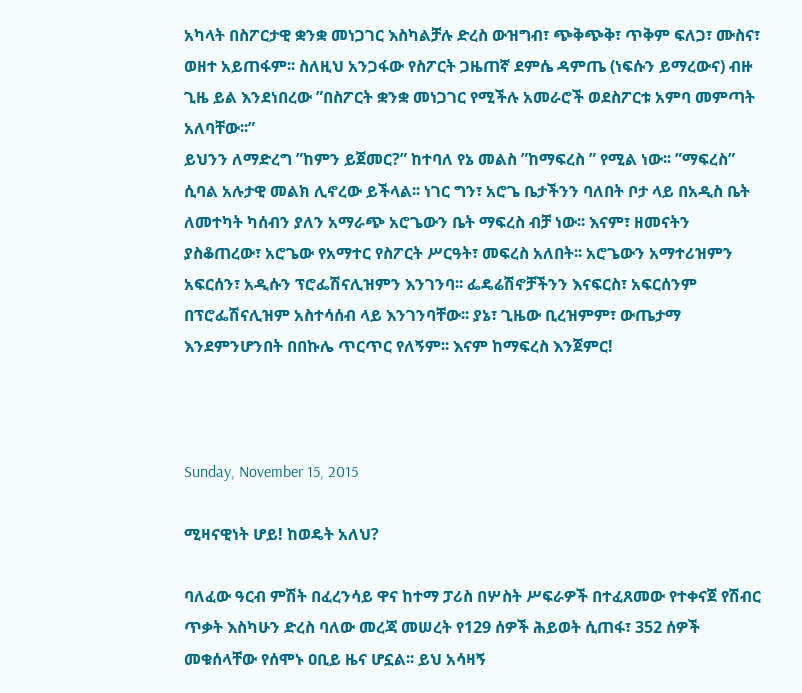አካላት በስፖርታዊ ቋንቋ መነጋገር እስካልቻሉ ድረስ ውዝግብ፣ ጭቅጭቅ፣ ጥቅም ፍለጋ፣ ሙስና፣ ወዘተ አይጠፋም፡፡ ስለዚህ አንጋፋው የስፖርት ጋዜጠኛ ደምሴ ዳምጤ (ነፍሱን ይማረውና) ብዙ ጊዜ ይል እንደነበረው ”በስፖርት ቋንቋ መነጋገር የሚችሉ አመራሮች ወደስፖርቱ አምባ መምጣት አለባቸው፡፡”
ይህንን ለማድረግ ”ከምን ይጀመር?” ከተባለ የኔ መልስ ”ከማፍረስ ” የሚል ነው፡፡ ”ማፍረስ” ሲባል አሉታዊ መልክ ሊኖረው ይችላል፡፡ ነገር ግን፣ አሮጌ ቤታችንን ባለበት ቦታ ላይ በአዲስ ቤት ለመተካት ካሰብን ያለን አማራጭ አሮጌውን ቤት ማፍረስ ብቻ ነው፡፡ እናም፣ ዘመናትን ያስቆጠረው፣ አሮጌው የአማተር የስፖርት ሥርዓት፣ መፍረስ አለበት፡፡ አሮጌውን አማተሪዝምን አፍርሰን፣ አዲሱን ፕሮፌሽናሊዝምን እንገንባ፡፡ ፌዴሬሽኖቻችንን እናፍርስ፣ አፍርሰንም በፕሮፌሽናሊዝም አስተሳሰብ ላይ እንገንባቸው፡፡ ያኔ፣ ጊዜው ቢረዝምም፣ ውጤታማ እንደምንሆንበት በበኩሌ ጥርጥር የለኝም፡፡ እናም ከማፍረስ እንጀምር!



Sunday, November 15, 2015

ሚዛናዊነት ሆይ! ከወዴት አለህ?

ባለፈው ዓርብ ምሽት በፈረንሳይ ዋና ከተማ ፓሪስ በሦስት ሥፍራዎች በተፈጸመው የተቀናጀ የሽብር ጥቃት እስካሁን ድረስ ባለው መረጃ መሠረት የ129 ሰዎች ሕይወት ሲጠፋ፣ 352 ሰዎች መቁሰላቸው የሰሞኑ ዐቢይ ዜና ሆኗል፡፡ ይህ አሳዛኝ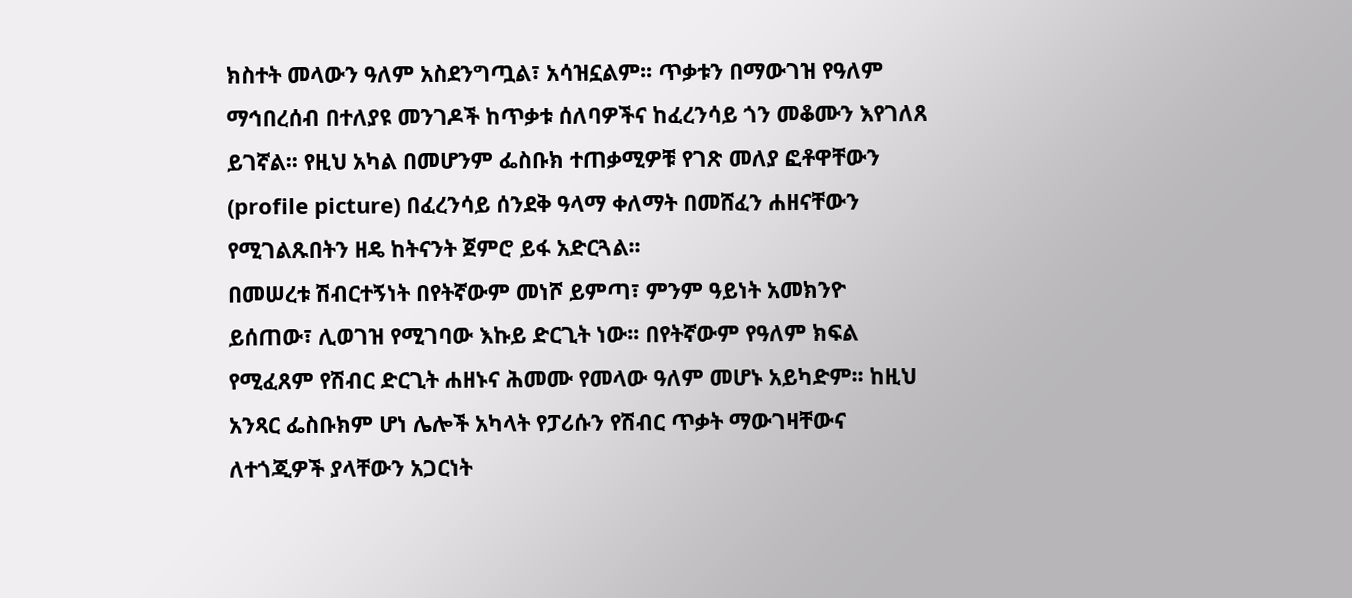ክስተት መላውን ዓለም አስደንግጧል፣ አሳዝኗልም፡፡ ጥቃቱን በማውገዝ የዓለም ማኅበረሰብ በተለያዩ መንገዶች ከጥቃቱ ሰለባዎችና ከፈረንሳይ ጎን መቆሙን እየገለጸ ይገኛል፡፡ የዚህ አካል በመሆንም ፌስቡክ ተጠቃሚዎቹ የገጽ መለያ ፎቶዋቸውን (profile picture) በፈረንሳይ ሰንደቅ ዓላማ ቀለማት በመሸፈን ሐዘናቸውን የሚገልጹበትን ዘዴ ከትናንት ጀምሮ ይፋ አድርጓል፡፡
በመሠረቱ ሽብርተኝነት በየትኛውም መነሾ ይምጣ፣ ምንም ዓይነት አመክንዮ ይሰጠው፣ ሊወገዝ የሚገባው እኩይ ድርጊት ነው፡፡ በየትኛውም የዓለም ክፍል የሚፈጸም የሽብር ድርጊት ሐዘኑና ሕመሙ የመላው ዓለም መሆኑ አይካድም፡፡ ከዚህ አንጻር ፌስቡክም ሆነ ሌሎች አካላት የፓሪሱን የሽብር ጥቃት ማውገዛቸውና ለተጎጂዎች ያላቸውን አጋርነት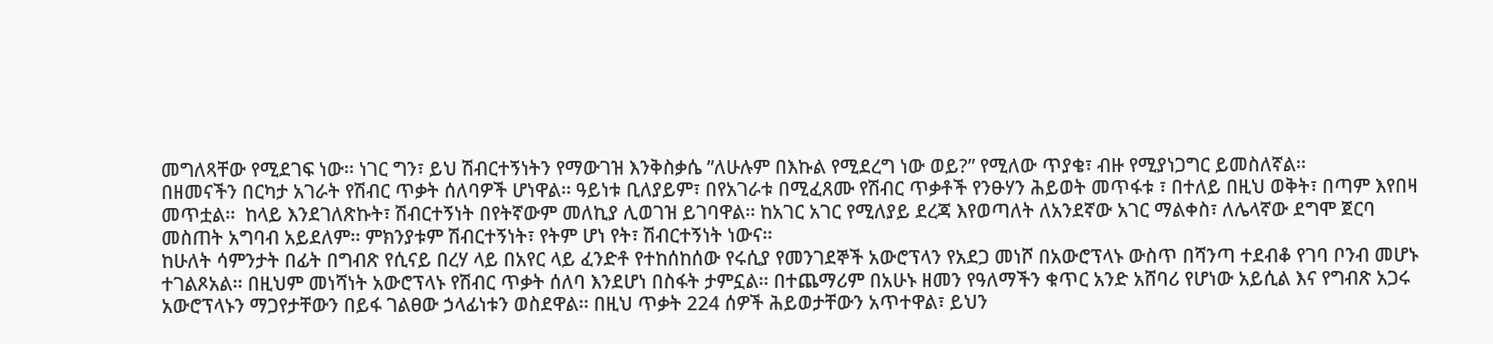መግለጻቸው የሚደገፍ ነው፡፡ ነገር ግን፣ ይህ ሽብርተኝነትን የማውገዝ እንቅስቃሴ ”ለሁሉም በእኩል የሚደረግ ነው ወይ?” የሚለው ጥያቄ፣ ብዙ የሚያነጋግር ይመስለኛል፡፡
በዘመናችን በርካታ አገራት የሽብር ጥቃት ሰለባዎች ሆነዋል፡፡ ዓይነቱ ቢለያይም፣ በየአገራቱ በሚፈጸሙ የሽብር ጥቃቶች የንፁሃን ሕይወት መጥፋቱ ፣ በተለይ በዚህ ወቅት፣ በጣም እየበዛ መጥቷል፡፡  ከላይ እንደገለጽኩት፣ ሽብርተኝነት በየትኛውም መለኪያ ሊወገዝ ይገባዋል፡፡ ከአገር አገር የሚለያይ ደረጃ እየወጣለት ለአንደኛው አገር ማልቀስ፣ ለሌላኛው ደግሞ ጀርባ መስጠት አግባብ አይደለም፡፡ ምክንያቱም ሽብርተኝነት፣ የትም ሆነ የት፣ ሽብርተኝነት ነውና፡፡
ከሁለት ሳምንታት በፊት በግብጽ የሲናይ በረሃ ላይ በአየር ላይ ፈንድቶ የተከሰከሰው የሩሲያ የመንገደኞች አውሮፕላን የአደጋ መነሾ በአውሮፕላኑ ውስጥ በሻንጣ ተደብቆ የገባ ቦንብ መሆኑ ተገልጾአል፡፡ በዚህም መነሻነት አውሮፕላኑ የሽብር ጥቃት ሰለባ እንደሆነ በስፋት ታምኗል፡፡ በተጨማሪም በአሁኑ ዘመን የዓለማችን ቁጥር አንድ አሸባሪ የሆነው አይሲል እና የግብጽ አጋሩ አውሮፕላኑን ማጋየታቸውን በይፋ ገልፀው ኃላፊነቱን ወስደዋል፡፡ በዚህ ጥቃት 224 ሰዎች ሕይወታቸውን አጥተዋል፣ ይህን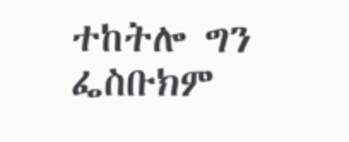ተከትሎ ግን ፌስቡክም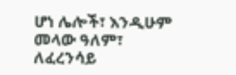ሆነ ሌሎች፣ እንዲሁም መላው ዓለም፣ ለፈረንሳይ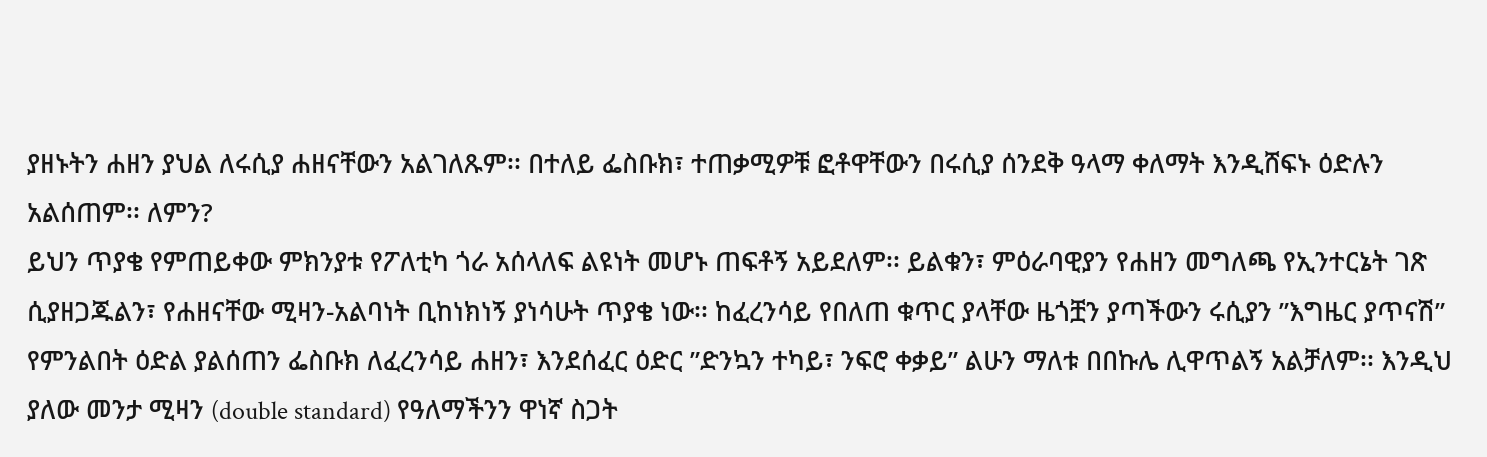ያዘኑትን ሐዘን ያህል ለሩሲያ ሐዘናቸውን አልገለጹም፡፡ በተለይ ፌስቡክ፣ ተጠቃሚዎቹ ፎቶዋቸውን በሩሲያ ሰንደቅ ዓላማ ቀለማት እንዲሸፍኑ ዕድሉን አልሰጠም፡፡ ለምን?
ይህን ጥያቄ የምጠይቀው ምክንያቱ የፖለቲካ ጎራ አሰላለፍ ልዩነት መሆኑ ጠፍቶኝ አይደለም፡፡ ይልቁን፣ ምዕራባዊያን የሐዘን መግለጫ የኢንተርኔት ገጽ ሲያዘጋጁልን፣ የሐዘናቸው ሚዛን-አልባነት ቢከነክነኝ ያነሳሁት ጥያቄ ነው፡፡ ከፈረንሳይ የበለጠ ቁጥር ያላቸው ዜጎቿን ያጣችውን ሩሲያን ”እግዜር ያጥናሽ” የምንልበት ዕድል ያልሰጠን ፌስቡክ ለፈረንሳይ ሐዘን፣ እንደሰፈር ዕድር ”ድንኳን ተካይ፣ ንፍሮ ቀቃይ” ልሁን ማለቱ በበኩሌ ሊዋጥልኝ አልቻለም፡፡ እንዲህ ያለው መንታ ሚዛን (double standard) የዓለማችንን ዋነኛ ስጋት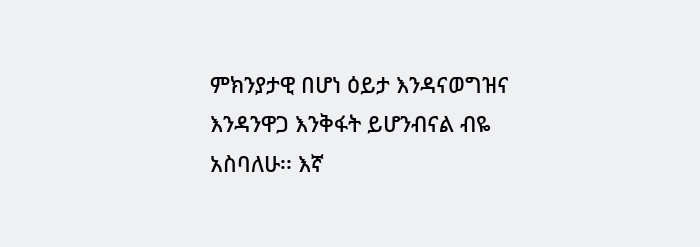ምክንያታዊ በሆነ ዕይታ እንዳናወግዝና እንዳንዋጋ እንቅፋት ይሆንብናል ብዬ አስባለሁ፡፡ እኛ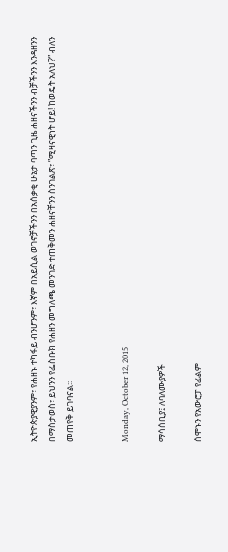ኢትዮጵያዊያንም፣ የሐዘኑ ተካፋይ ብንሆንም፣ እኛም በአይሲል ወገኖቻችንን በአሰቃቂ ሁኔታ ባጣን ጊዜ ሐዘናችንን ብቻችንን እንዳዘንን በማስታወስ፣ ይህንን የፌስቡክ የሐዘን መግለጫ መንገድ ተጠቅመን ሐዘናቸንን ስንገልጽ፣ ”ሚዛናዊነት ሆይ! ከወዴት አለህ?” ብለን መጠየቅ ይገባናል፡፡


Monday, October 12, 2015

ማሳሰቢያ፤ ለባለሙያዎች

ሰሞኑን የአውሮፓ የፊልም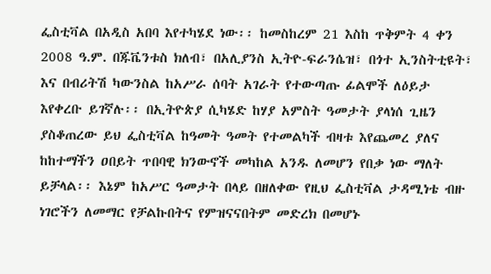ፌስቲቫል በአዲስ አበባ እየተካሄደ ነው፡፡ ከመስከረም 21 እስከ ጥቅምት 4 ቀን 2008 ዓ.ም. በጁቬንቱስ ክለብ፣ በአሊያንስ ኢትዮ-ፍራንሴዝ፣ በጎተ ኢንስትቲዩት፣ እና በብሪትሽ ካውንስል ከአሥራ ሰባት አገራት የተውጣጡ ፊልሞች ለዕይታ እየቀረቡ ይገኛሉ፡፡ በኢትዮጵያ ሲካሄድ ከሃያ አምስት ዓመታት ያላነሰ ጊዜን ያስቆጠረው ይህ ፌስቲቫል ከዓመት ዓመት የተመልካች ብዛቱ እየጨመረ ያለና ከከተማችን ዐበይት ጥበባዊ ክንውኖች መካከል አንዱ ለመሆን የበቃ ነው ማለት ይቻላል፡፡ እኔም ከአሥር ዓመታት በላይ በዘለቀው የዚህ ፌስቲቫል ታዳሚነቴ ብዙ ነገሮችን ለመማር የቻልኩበትና የምዝናናበትም መድረክ በመሆኑ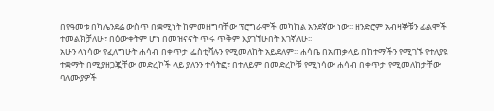በየዓመቱ በካሌንደሬ ውስጥ በቋሚነት ከምመዘግባቸው ፕሮግራሞች መካከል አንደኛው ነው፡፡ ዘንድሮም አብዛኞቹን ፊልሞች ተመልክቻለሁ፣ በዕውቀትም ሆነ በመዝናናት ጥሩ ጥቅም እያገኘሁበት እገኛለሁ፡፡
አሁን ላነሳው የፈለግሁት ሐሳብ በቀጥታ ፌስቲቫሉን የሚመለከት አይደለም፡፡ ሐሳቤ በአጠቃላይ በከተማችን የሚገኙ የተለያዩ ተቋማት በሚያዘጋጇቸው መድረኮች ላይ ያለንን ተሳትፎ፣ በተለይም በመድረኮቹ የሚነሳው ሐሳብ በቀጥታ የሚመለከታቸው ባለሙያዎች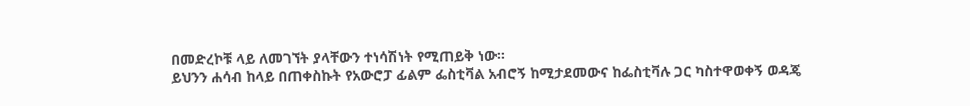በመድረኮቹ ላይ ለመገኘት ያላቸውን ተነሳሽነት የሚጠይቅ ነው፡፡
ይህንን ሐሳብ ከላይ በጠቀስኩት የአውሮፓ ፊልም ፌስቲቫል አብሮኝ ከሚታደመውና ከፌስቲቫሉ ጋር ካስተዋወቀኝ ወዳጄ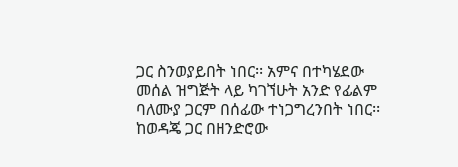ጋር ስንወያይበት ነበር፡፡ አምና በተካሄደው መሰል ዝግጅት ላይ ካገኘሁት አንድ የፊልም ባለሙያ ጋርም በሰፊው ተነጋግረንበት ነበር፡፡ ከወዳጄ ጋር በዘንድሮው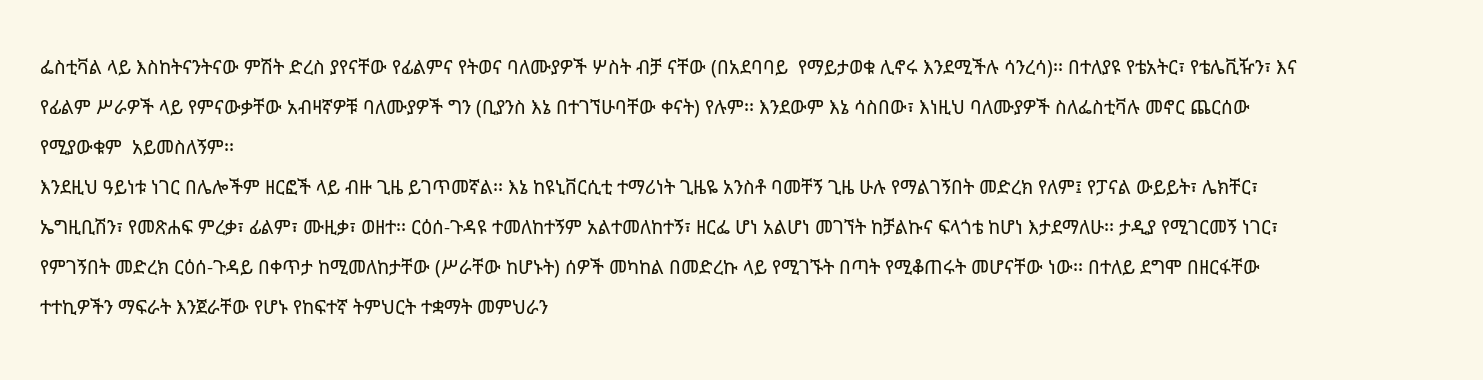ፌስቲቫል ላይ እስከትናንትናው ምሽት ድረስ ያየናቸው የፊልምና የትወና ባለሙያዎች ሦስት ብቻ ናቸው (በአደባባይ  የማይታወቁ ሊኖሩ እንደሚችሉ ሳንረሳ)፡፡ በተለያዩ የቴአትር፣ የቴሌቪዥን፣ እና የፊልም ሥራዎች ላይ የምናውቃቸው አብዛኛዎቹ ባለሙያዎች ግን (ቢያንስ እኔ በተገኘሁባቸው ቀናት) የሉም፡፡ እንደውም እኔ ሳስበው፣ እነዚህ ባለሙያዎች ስለፌስቲቫሉ መኖር ጨርሰው የሚያውቁም  አይመስለኝም፡፡
እንደዚህ ዓይነቱ ነገር በሌሎችም ዘርፎች ላይ ብዙ ጊዜ ይገጥመኛል፡፡ እኔ ከዩኒቨርሲቲ ተማሪነት ጊዜዬ አንስቶ ባመቸኝ ጊዜ ሁሉ የማልገኝበት መድረክ የለም፤ የፓናል ውይይት፣ ሌክቸር፣ ኤግዚቢሽን፣ የመጽሐፍ ምረቃ፣ ፊልም፣ ሙዚቃ፣ ወዘተ፡፡ ርዕሰ-ጉዳዩ ተመለከተኝም አልተመለከተኝ፣ ዘርፌ ሆነ አልሆነ መገኘት ከቻልኩና ፍላጎቴ ከሆነ እታደማለሁ፡፡ ታዲያ የሚገርመኝ ነገር፣ የምገኝበት መድረክ ርዕሰ-ጉዳይ በቀጥታ ከሚመለከታቸው (ሥራቸው ከሆኑት) ሰዎች መካከል በመድረኩ ላይ የሚገኙት በጣት የሚቆጠሩት መሆናቸው ነው፡፡ በተለይ ደግሞ በዘርፋቸው ተተኪዎችን ማፍራት እንጀራቸው የሆኑ የከፍተኛ ትምህርት ተቋማት መምህራን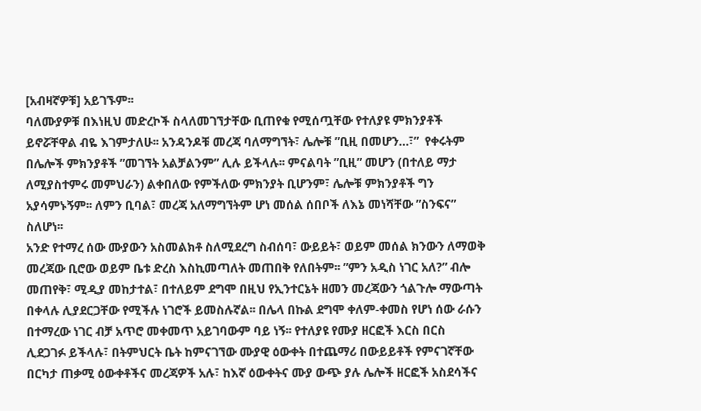[አብዛኛዎቹ] አይገኙም፡፡
ባለሙያዎቹ በእነዚህ መድረኮች ስላለመገኘታቸው ቢጠየቁ የሚሰጧቸው የተለያዩ ምክንያቶች ይኖሯቸዋል ብዬ እገምታለሁ፡፡ አንዳንዶቹ መረጃ ባለማግኘት፣ ሌሎቹ ”ቢዚ በመሆን…፣”  የቀሩትም በሌሎች ምክንያቶች ”መገኘት አልቻልንም” ሊሉ ይችላሉ፡፡ ምናልባት ”ቢዚ” መሆን (በተለይ ማታ ለሚያስተምሩ መምህራን) ልቀበለው የምችለው ምክንያት ቢሆንም፣ ሌሎቹ ምክንያቶች ግን አያሳምኑኝም፡፡ ለምን ቢባል፣ መረጃ አለማግኘትም ሆነ መሰል ሰበቦች ለእኔ መነሻቸው ”ስንፍና” ስለሆነ፡፡
አንድ የተማረ ሰው ሙያውን አስመልክቶ ስለሚደረግ ስብሰባ፣ ውይይት፣ ወይም መሰል ክንውን ለማወቅ መረጃው ቢሮው ወይም ቤቱ ድረስ እስኪመጣለት መጠበቅ የለበትም፡፡ ”ምን አዲስ ነገር አለ?” ብሎ መጠየቅ፣ ሚዲያ መከታተል፣ በተለይም ደግሞ በዚህ የኢንተርኔት ዘመን መረጃውን ጎልጉሎ ማውጣት በቀላሉ ሊያደርጋቸው የሚችሉ ነገሮች ይመስሉኛል፡፡ በሌላ በኩል ደግሞ ቀለም-ቀመስ የሆነ ሰው ራሱን በተማረው ነገር ብቻ አጥሮ መቀመጥ አይገባውም ባይ ነኝ፡፡ የተለያዩ የሙያ ዘርፎች እርስ በርስ ሊደጋገፉ ይችላሉ፣ በትምህርት ቤት ከምናገኘው ሙያዊ ዕውቀት በተጨማሪ በውይይቶች የምናገኛቸው በርካታ ጠቃሚ ዕውቀቶችና መረጃዎች አሉ፣ ከእኛ ዕውቀትና ሙያ ውጭ ያሉ ሌሎች ዘርፎች አስደሳችና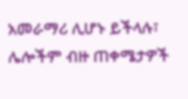አመራማሪ ሊሆኑ ይችላሉ፣ ሌሎችም ብዙ ጠቀሜታዎች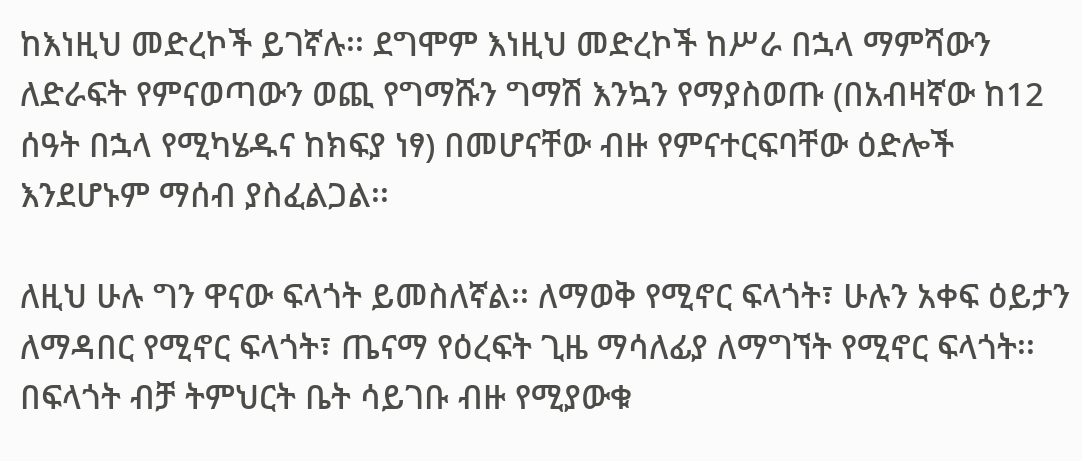ከእነዚህ መድረኮች ይገኛሉ፡፡ ደግሞም እነዚህ መድረኮች ከሥራ በኋላ ማምሻውን ለድራፍት የምናወጣውን ወጪ የግማሹን ግማሽ እንኳን የማያስወጡ (በአብዛኛው ከ12 ሰዓት በኋላ የሚካሄዱና ከክፍያ ነፃ) በመሆናቸው ብዙ የምናተርፍባቸው ዕድሎች እንደሆኑም ማሰብ ያስፈልጋል፡፡

ለዚህ ሁሉ ግን ዋናው ፍላጎት ይመስለኛል፡፡ ለማወቅ የሚኖር ፍላጎት፣ ሁሉን አቀፍ ዕይታን ለማዳበር የሚኖር ፍላጎት፣ ጤናማ የዕረፍት ጊዜ ማሳለፊያ ለማግኘት የሚኖር ፍላጎት፡፡ በፍላጎት ብቻ ትምህርት ቤት ሳይገቡ ብዙ የሚያውቁ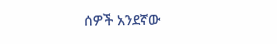ሰዎች አንደኛው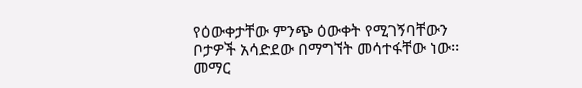የዕውቀታቸው ምንጭ ዕውቀት የሚገኝባቸውን ቦታዎች አሳድደው በማግኘት መሳተፋቸው ነው፡፡ መማር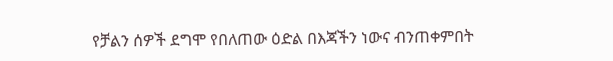የቻልን ሰዎች ደግሞ የበለጠው ዕድል በእጃችን ነውና ብንጠቀምበት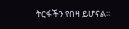ትርፋችን የበዛ ይሆናል፡፡